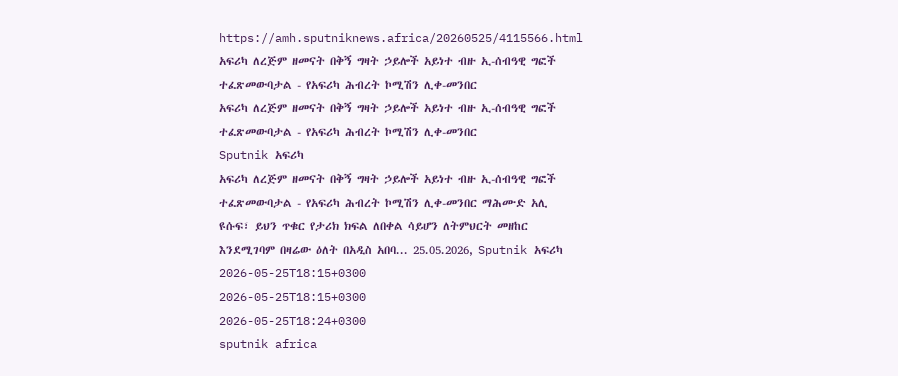https://amh.sputniknews.africa/20260525/4115566.html
አፍሪካ ለረጅም ዘመናት በቅኝ ግዛት ኃይሎች አይነተ ብዙ ኢ-ሰብዓዊ ግፎች ተፈጽመውባታል - የአፍሪካ ሕብረት ኮሚሽን ሊቀ-መንበር
አፍሪካ ለረጅም ዘመናት በቅኝ ግዛት ኃይሎች አይነተ ብዙ ኢ-ሰብዓዊ ግፎች ተፈጽመውባታል - የአፍሪካ ሕብረት ኮሚሽን ሊቀ-መንበር
Sputnik አፍሪካ
አፍሪካ ለረጅም ዘመናት በቅኝ ግዛት ኃይሎች አይነተ ብዙ ኢ-ሰብዓዊ ግፎች ተፈጽመውባታል - የአፍሪካ ሕብረት ኮሚሽን ሊቀ-መንበር ማሕሙድ አሊ ዩሱፍ፣ ይህን ጥቁር የታሪክ ክፍል ለበቀል ሳይሆን ለትምህርት መዘከር እንደሚገባም በዛሬው ዕለት በአዲስ አበባ... 25.05.2026, Sputnik አፍሪካ
2026-05-25T18:15+0300
2026-05-25T18:15+0300
2026-05-25T18:24+0300
sputnik africa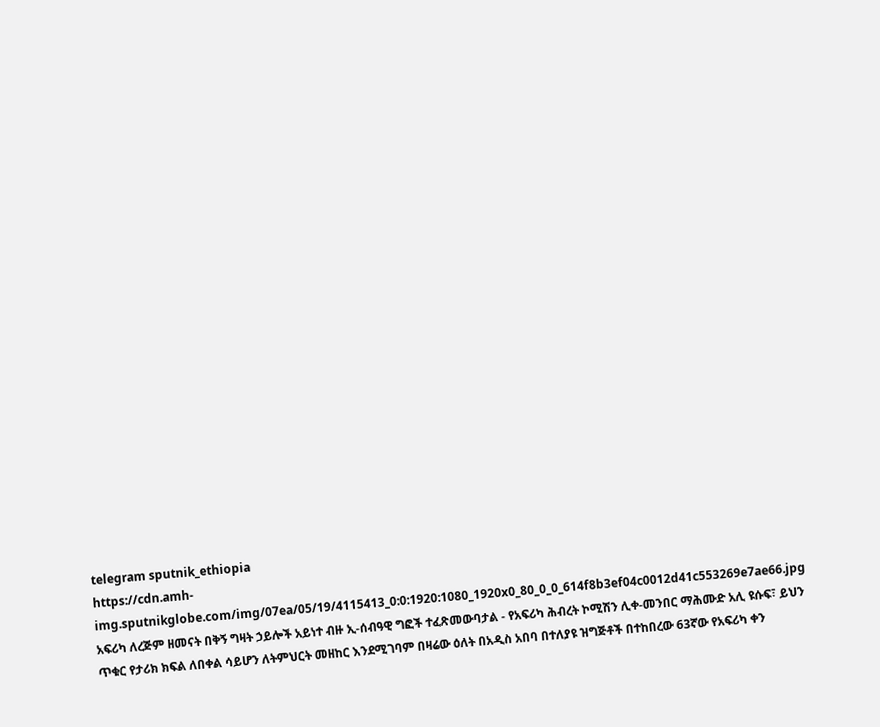telegram sputnik_ethiopia
https://cdn.amh-img.sputnikglobe.com/img/07ea/05/19/4115413_0:0:1920:1080_1920x0_80_0_0_614f8b3ef04c0012d41c553269e7ae66.jpg
አፍሪካ ለረጅም ዘመናት በቅኝ ግዛት ኃይሎች አይነተ ብዙ ኢ-ሰብዓዊ ግፎች ተፈጽመውባታል - የአፍሪካ ሕብረት ኮሚሽን ሊቀ-መንበር ማሕሙድ አሊ ዩሱፍ፣ ይህን ጥቁር የታሪክ ክፍል ለበቀል ሳይሆን ለትምህርት መዘከር እንደሚገባም በዛሬው ዕለት በአዲስ አበባ በተለያዩ ዝግጅቶች በተከበረው 63ኛው የአፍሪካ ቀን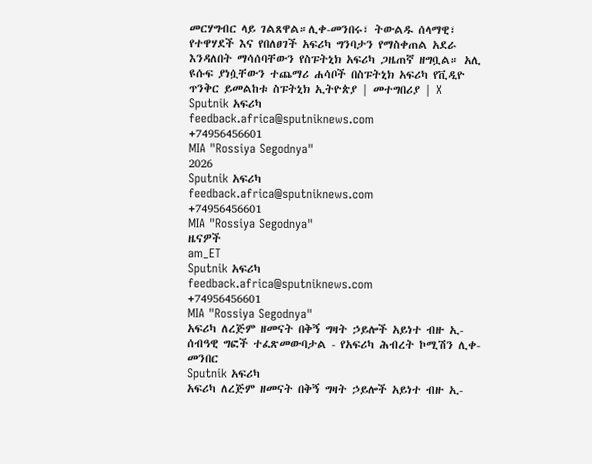መርሃግብር ላይ ገልጸዋል።ሊቀ-መንበሩ፣ ትውልዱ ሰላማዊ፣ የተዋሃደች እና የበለፀገች አፍሪካ ግንባታን የማስቀጠል አደራ እንዳለበት ማሳሰባቸውን የስፑትኒክ አፍሪካ ጋዜጠኛ ዘግቧል። አሊ ዩሱፍ ያነሷቸውን ተጨማሪ ሐሳቦች በስፑትኒክ አፍሪካ የቪዲዮ ጥንቅር ይመልከቱ ስፑትኒክ ኢትዮጵያ | መተግበሪያ | X
Sputnik አፍሪካ
feedback.africa@sputniknews.com
+74956456601
MIA "Rossiya Segodnya"
2026
Sputnik አፍሪካ
feedback.africa@sputniknews.com
+74956456601
MIA "Rossiya Segodnya"
ዜናዎች
am_ET
Sputnik አፍሪካ
feedback.africa@sputniknews.com
+74956456601
MIA "Rossiya Segodnya"
አፍሪካ ለረጅም ዘመናት በቅኝ ግዛት ኃይሎች አይነተ ብዙ ኢ-ሰብዓዊ ግፎች ተፈጽመውባታል - የአፍሪካ ሕብረት ኮሚሽን ሊቀ-መንበር
Sputnik አፍሪካ
አፍሪካ ለረጅም ዘመናት በቅኝ ግዛት ኃይሎች አይነተ ብዙ ኢ-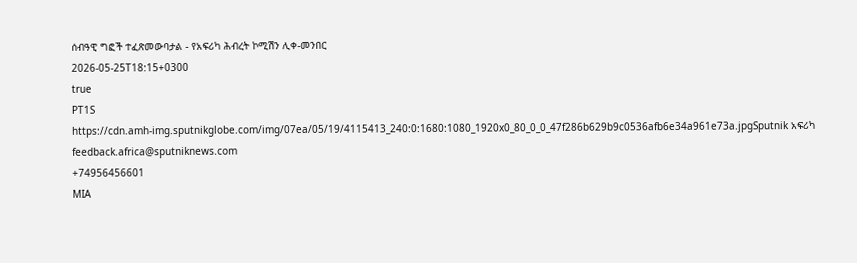ሰብዓዊ ግፎች ተፈጽመውባታል - የአፍሪካ ሕብረት ኮሚሽን ሊቀ-መንበር
2026-05-25T18:15+0300
true
PT1S
https://cdn.amh-img.sputnikglobe.com/img/07ea/05/19/4115413_240:0:1680:1080_1920x0_80_0_0_47f286b629b9c0536afb6e34a961e73a.jpgSputnik አፍሪካ
feedback.africa@sputniknews.com
+74956456601
MIA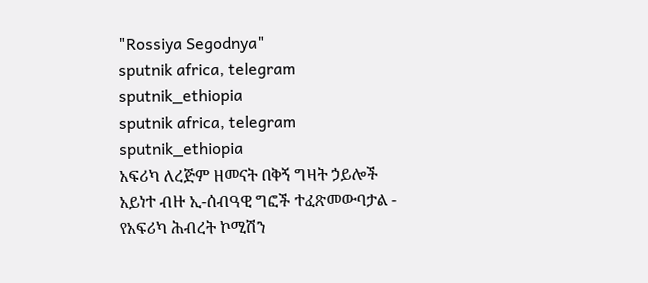"Rossiya Segodnya"
sputnik africa, telegram sputnik_ethiopia
sputnik africa, telegram sputnik_ethiopia
አፍሪካ ለረጅም ዘመናት በቅኝ ግዛት ኃይሎች አይነተ ብዙ ኢ-ሰብዓዊ ግፎች ተፈጽመውባታል - የአፍሪካ ሕብረት ኮሚሽን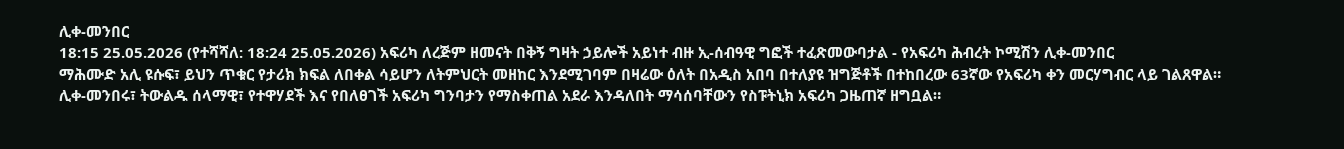ሊቀ-መንበር
18:15 25.05.2026 (የተሻሻለ: 18:24 25.05.2026) አፍሪካ ለረጅም ዘመናት በቅኝ ግዛት ኃይሎች አይነተ ብዙ ኢ-ሰብዓዊ ግፎች ተፈጽመውባታል - የአፍሪካ ሕብረት ኮሚሽን ሊቀ-መንበር
ማሕሙድ አሊ ዩሱፍ፣ ይህን ጥቁር የታሪክ ክፍል ለበቀል ሳይሆን ለትምህርት መዘከር እንደሚገባም በዛሬው ዕለት በአዲስ አበባ በተለያዩ ዝግጅቶች በተከበረው 63ኛው የአፍሪካ ቀን መርሃግብር ላይ ገልጸዋል።
ሊቀ-መንበሩ፣ ትውልዱ ሰላማዊ፣ የተዋሃደች እና የበለፀገች አፍሪካ ግንባታን የማስቀጠል አደራ እንዳለበት ማሳሰባቸውን የስፑትኒክ አፍሪካ ጋዜጠኛ ዘግቧል።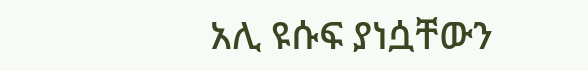አሊ ዩሱፍ ያነሷቸውን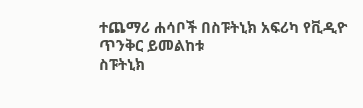ተጨማሪ ሐሳቦች በስፑትኒክ አፍሪካ የቪዲዮ ጥንቅር ይመልከቱ
ስፑትኒክ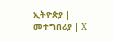ኢትዮጵያ | መተግበሪያ | X